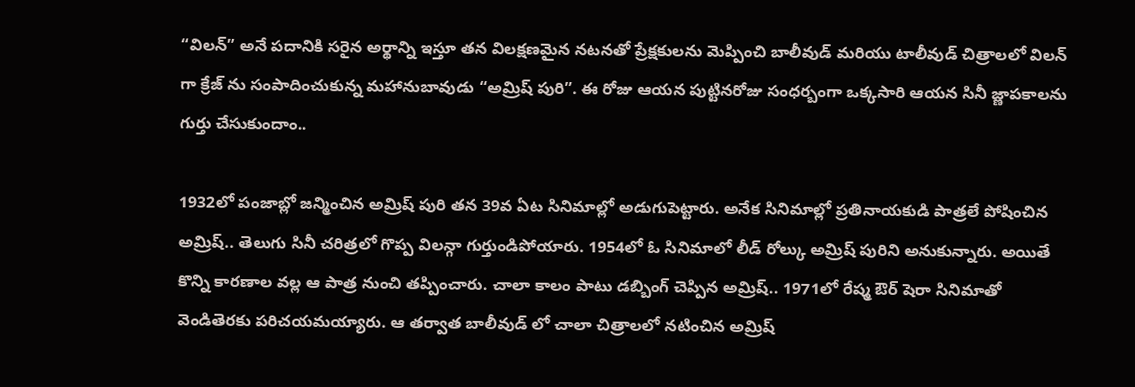“విలన్” అనే పదానికి సరైన అర్థాన్ని ఇస్తూ తన విలక్షణమైన నటనతో ప్రేక్షకులను మెప్పించి బాలీవుడ్ మరియు టాలీవుడ్ చిత్రాలలో విలన్ గా క్రేజ్ ను సంపాదించుకున్న మహానుబావుడు “అమ్రిష్ పురి”. ఈ రోజు ఆయన పుట్టినరోజు సంధర్బంగా ఒక్కసారి ఆయన సినీ జ్ణాపకాలను గుర్తు చేసుకుందాం..

1932లో పంజాబ్లో జన్మించిన అమ్రిష్ పురి తన 39వ ఏట సినిమాల్లో అడుగుపెట్టారు. అనేక సినిమాల్లో ప్రతినాయకుడి పాత్రలే పోషించిన అమ్రిష్.. తెలుగు సినీ చరిత్రలో గొప్ప విలన్గా గుర్తుండిపోయారు. 1954లో ఓ సినిమాలో లీడ్ రోల్కు అమ్రిష్ పురిని అనుకున్నారు. అయితే కొన్ని కారణాల వల్ల ఆ పాత్ర నుంచి తప్పించారు. చాలా కాలం పాటు డబ్బింగ్ చెప్పిన అమ్రిష్.. 1971లో రేష్మ ఔర్ షెరా సినిమాతో వెండితెరకు పరిచయమయ్యారు. ఆ తర్వాత బాలీవుడ్ లో చాలా చిత్రాలలో నటించిన అమ్రిష్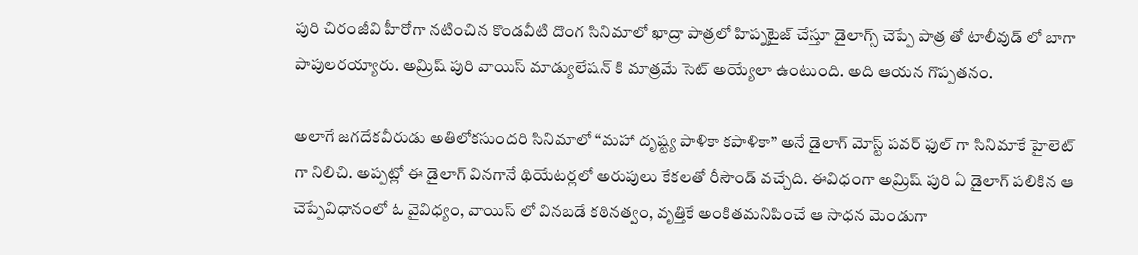పురి చిరంజీవి హీరోగా నటించిన కొండవీటి దొంగ సినిమాలో ఖాద్రా పాత్రలో హిప్నటైజ్ చేస్తూ డైలాగ్స్ చెప్పే పాత్ర తో టాలీవుడ్ లో బాగా పాపులరయ్యారు. అమ్రిష్ పురి వాయిస్ మాడ్యులేషన్ కి మాత్రమే సెట్ అయ్యేలా ఉంటుంది. అది ఆయన గొప్పతనం.

అలాగే జగదేకవీరుడు అతిలోకసుందరి సినిమాలో “మహా దృష్ట్య పాళికా కపాళికా” అనే డైలాగ్ మోస్ట్ పవర్ ఫుల్ గా సినిమాకే హైలెట్ గా నిలిచి. అప్పట్లో ఈ డైలాగ్ వినగానే థియేటర్లలో అరుపులు కేకలతో రీసౌండ్ వచ్చేది. ఈవిధంగా అమ్రిష్ పురి ఏ డైలాగ్ పలికిన ఆ చెప్పేవిధానంలో ఓ వైవిధ్యం, వాయిస్ లో వినబడే కఠినత్వం, వృత్తికే అంకితమనిపించే ఆ సాధన మెండుగా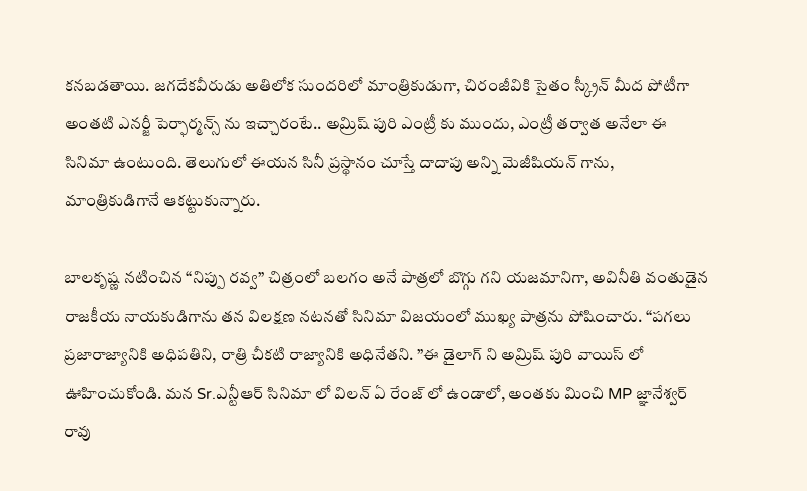కనబడతాయి. జగదేకవీరుడు అతిలోక సుందరిలో మాంత్రికుడుగా, చిరంజీవికి సైతం స్క్రీన్ మీద పోటీగా అంతటి ఎనర్జీ పెర్ఫార్మన్స్ ను ఇచ్చారంటే.. అమ్రిష్ పురి ఎంట్రీ కు ముందు, ఎంట్రీ తర్వాత అనేలా ఈ సినిమా ఉంటుంది. తెలుగులో ఈయన సినీ ప్రస్థానం చూస్తే దాదాపు అన్ని మెజీషియన్ గాను, మాంత్రికుడిగానే ఆకట్టుకున్నారు.

బాలకృష్ణ నటించిన “నిప్పు రవ్వ” చిత్రంలో బలగం అనే పాత్రలో బొగ్గు గని యజమానిగా, అవినీతి వంతుడైన రాజకీయ నాయకుడిగాను తన విలక్షణ నటనతో సినిమా విజయంలో ముఖ్య పాత్రను పోషించారు. “పగలు ప్రజారాజ్యానికి అధిపతిని, రాత్రి చీకటి రాజ్యానికి అధినేతని. ”ఈ డైలాగ్ ని అమ్రిష్ పురి వాయిస్ లో ఊహించుకోండి. మన Sr.ఎన్టీఆర్ సినిమా లో విలన్ ఏ రేంజ్ లో ఉండాలో, అంతకు మించి MP జ్ఞానేశ్వర్ రావు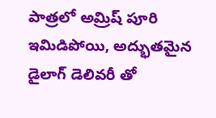పాత్రలో అమ్రిష్ పూరి ఇమిడిపోయి, అద్భుతమైన డైలాగ్ డెలివరీ తో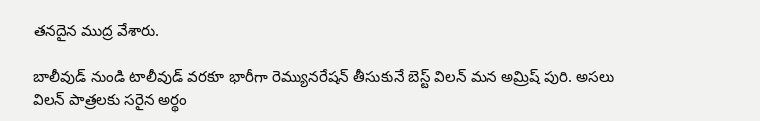తనదైన ముద్ర వేశారు.

బాలీవుడ్ నుండి టాలీవుడ్ వరకూ భారీగా రెమ్యునరేషన్ తీసుకునే బెస్ట్ విలన్ మన అమ్రిష్ పురి. అసలు విలన్ పాత్రలకు సరైన అర్థం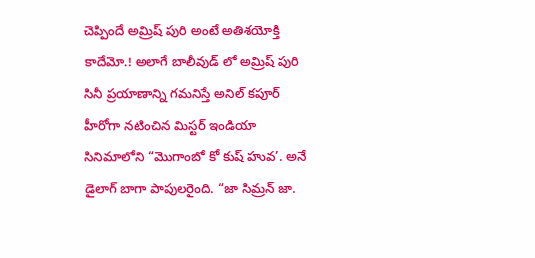చెప్పిందే అమ్రిష్ పురి అంటే అతిశయోక్తి కాదేమో.! అలాగే బాలీవుడ్ లో అమ్రిష్ పురి సినీ ప్రయాణాన్ని గమనిస్తే అనిల్ కపూర్ హీరోగా నటించిన మిస్టర్ ఇండియా సినిమాలోని “మొగాంబో కో కుష్ హువ’. అనే డైలాగ్ బాగా పాపులరైంది. “జా సిమ్రన్ జా.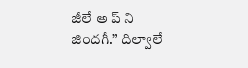జీలే అ ప్ ని జిందగీ.” దిల్వాలే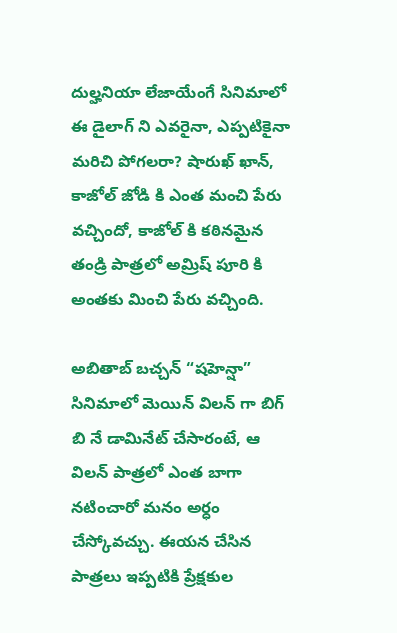దుల్హనియా లేజాయేంగే సినిమాలో ఈ డైలాగ్ ని ఎవరైనా, ఎప్పటికైనా మరిచి పోగలరా? షారుఖ్ ఖాన్, కాజోల్ జోడి కి ఎంత మంచి పేరు వచ్చిందో, కాజోల్ కి కఠినమైన తండ్రి పాత్రలో అమ్రిష్ పూరి కి అంతకు మించి పేరు వచ్చింది.

అబితాబ్ బచ్చన్ “షహెన్షా” సినిమాలో మెయిన్ విలన్ గా బిగ్ బి నే డామినేట్ చేసారంటే, ఆ విలన్ పాత్రలో ఎంత బాగా నటించారో మనం అర్ధం చేస్కోవచ్చు. ఈయన చేసిన పాత్రలు ఇప్పటికి ప్రేక్షకుల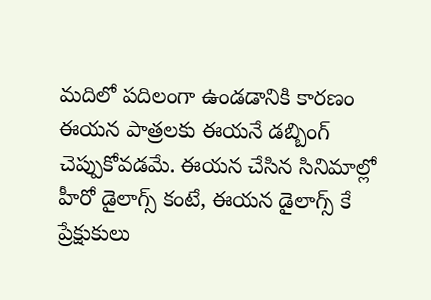మదిలో పదిలంగా ఉండడానికి కారణం ఈయన పాత్రలకు ఈయనే డబ్బింగ్ చెప్పుకోవడమే. ఈయన చేసిన సినిమాల్లో హీరో డైలాగ్స్ కంటే, ఈయన డైలాగ్స్ కే ప్రేక్షుకులు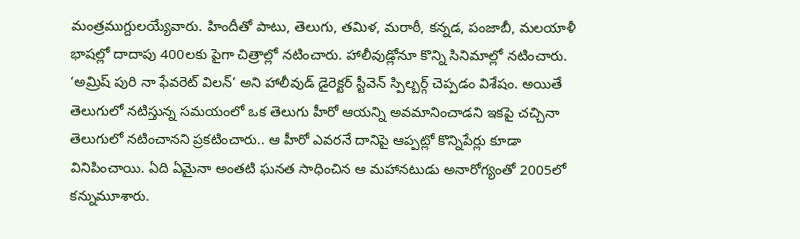మంత్రముగ్దులయ్యేవారు. హిందీతో పాటు, తెలుగు, తమిళ, మరాఠీ, కన్నడ, పంజాబీ, మలయాళీ భాషల్లో దాదాపు 400లకు పైగా చిత్రాల్లో నటించారు. హాలీవుడ్లోనూ కొన్ని సినిమాల్లో నటించారు. ‘అమ్రిష్ పురి నా ఫేవరెట్ విలన్’ అని హాలీవుడ్ డైరెక్టర్ స్టీవెన్ స్పిల్బర్గ్ చెప్పడం విశేషం. అయితే తెలుగులో నటిస్తున్న సమయంలో ఒక తెలుగు హీరో ఆయన్ని అవమానించాడని ఇకపై చచ్చినా తెలుగులో నటించానని ప్రకటించారు.. ఆ హీరో ఎవరనే దానిపై ఆప్పట్లో కొన్నిపేర్లు కూడా వినిపించాయి. ఏది ఏమైనా అంతటి ఘనత సాధించిన ఆ మహానటుడు అనారోగ్యంతో 2005లో కన్నుమూశారు.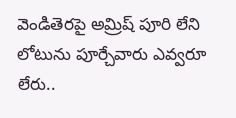వెండితెరపై అమ్రిష్ పూరి లేని లోటును పూర్చేవారు ఎవ్వరూ లేరు..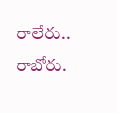రాలేరు.. రాబోరు.